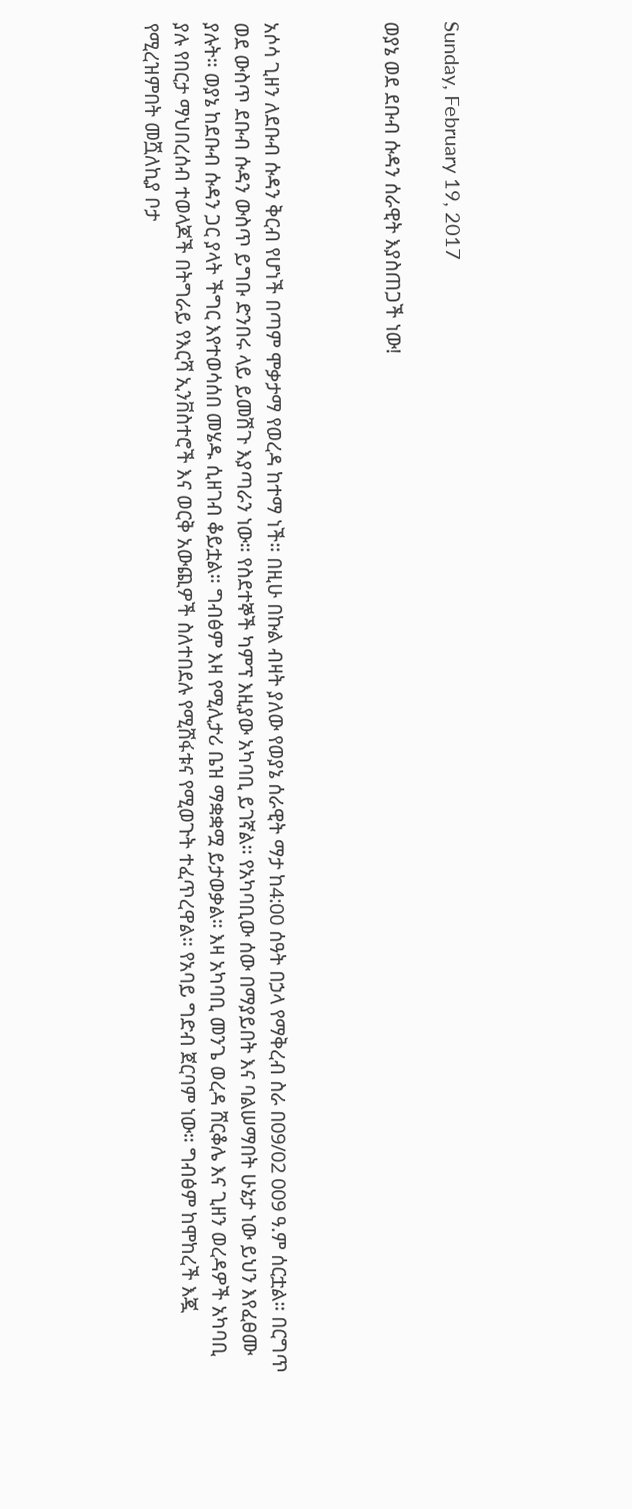Sunday, February 19, 2017

ወያኔ ወደ ደቡብ ሱዳን ሰራዊት እያስጠጋች ነው!



አሶሳ ጊዘን ለደቡብ ሱዳን ቅርብ የሆነች በጣም ሞቃታማ የወረዳ ከተማ ነች። በዚሁ በኩል ብዛት ያለው የወያኔ ሰራዊት ማታ ከ4:00 ሰዓት በኃላ የማቅረብ ስራ በ09/02 009 ዓ.ም ሰርቷል። በርግጥ ወደ ውስጥ ደቡብ ሱዳን ውስጥ ይግቡ ድንበሩ ላይ ይመሽጉ እያጣራን ነው። የስደተኞች ካምፕ እዚያው አካባቢ ይገኛል፡፡ የአካባቢው ሰው በማያይበት እና ባልሠማበት ሁኔታ ነው ይህን እየፈፀሙ ያሉት። ወያኔ ከደቡብ ሱዳን ጋር ያላት ችግር እየተወሳሰበ መሄዱ ሲዘገብ ቆይቷል። ግብፅም እዛ የሚሊታሪ ቤዝ ማቋቋሟ ይታወቃል። እዛ አካባቢ መንጌ ወረዳ ሸርቆሌ እና ጊዘን ወረዳዎች አካባቢ ያሉ የበርታ ማህበረሰብ ተወላጆች በትግራይ የእርሻ ኢንቨስተሮች እና ወርቅ አውጪዎች ስለተበደሉ የሚሸፋቱና የሚወጉት ተፈጥረዋል። የአባይ ግድብ ጀርባም ነው። ግብፅም ከሞከረች እጇ የሚረዝምበት መሿለኪያ ቦታ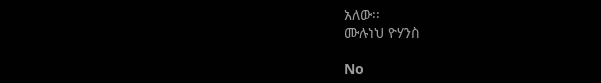አለው፡፡
ሙሉነህ ዮሃንስ

No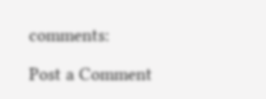comments:

Post a Comment